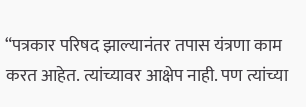“पत्रकार परिषद झाल्यानंतर तपास यंत्रणा काम करत आहेत. त्यांच्यावर आक्षेप नाही. पण त्यांच्या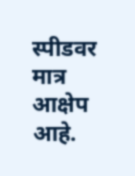स्पीडवर मात्र आक्षेप आहे.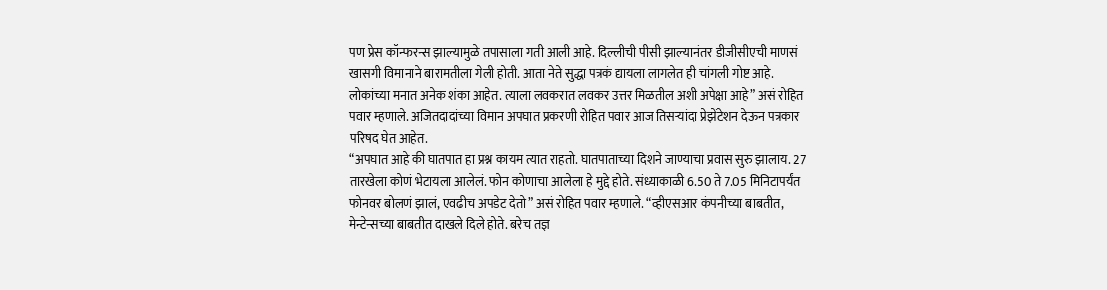पण प्रेस कॉन्फरन्स झाल्यामुळे तपासाला गती आली आहे. दिल्लीची पीसी झाल्यानंतर डीजीसीएची माणसं खासगी विमानाने बारामतीला गेली होती. आता नेते सुद्धा पत्रकं द्यायला लागलेत ही चांगली गोष्ट आहे. लोकांच्या मनात अनेक शंका आहेत. त्याला लवकरात लवकर उत्तर मिळतील अशी अपेक्षा आहे” असं रोहित पवार म्हणाले. अजितदादांच्या विमान अपघात प्रकरणी रोहित पवार आज तिसऱ्यांदा प्रेझेंटेशन देऊन पत्रकार परिषद घेत आहेत.
“अपघात आहे की घातपात हा प्रश्न कायम त्यात राहतो. घातपाताच्या दिशने जाण्याचा प्रवास सुरु झालाय. 27 तारखेला कोणं भेटायला आलेलं. फोन कोणाचा आलेला हे मुद्दे होते. संध्याकाळी 6.50 ते 7.05 मिनिटापर्यंत फोनवर बोलणं झालं, एवढीच अपडेट देतो” असं रोहित पवार म्हणाले. “व्हीएसआर कंपनीच्या बाबतीत, मेन्टेन्सच्या बाबतीत दाखले दिले होते. बरेच तज्ञ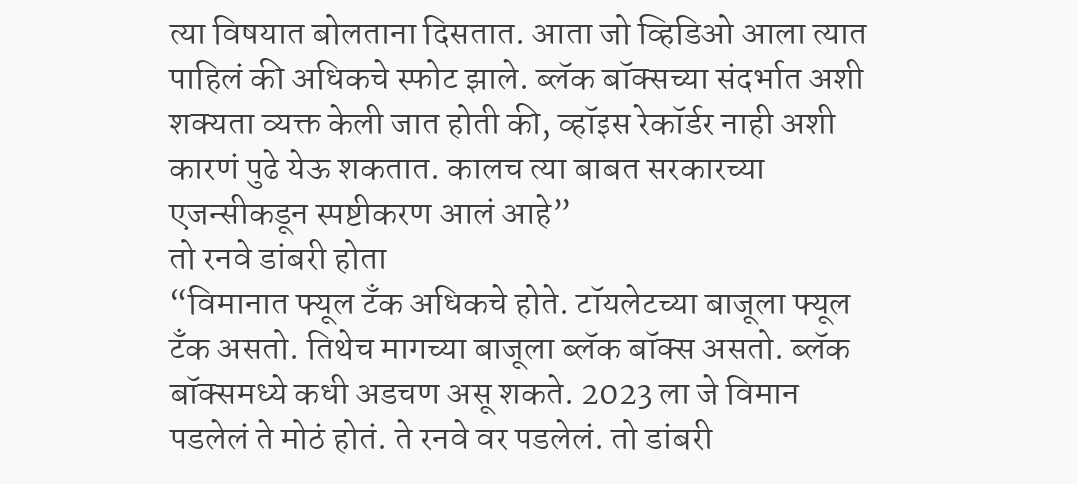त्या विषयात बोलताना दिसतात. आता जो व्हिडिओ आला त्यात पाहिलं की अधिकचे स्फोट झाले. ब्लॅक बॉक्सच्या संदर्भात अशी शक्यता व्यक्त केली जात होती की, व्हॉइस रेकॉर्डर नाही अशी कारणं पुढे येऊ शकतात. कालच त्या बाबत सरकारच्या एजन्सीकडून स्पष्टीकरण आलं आहे”
तो रनवे डांबरी होता
“विमानात फ्यूल टँक अधिकचे होते. टॉयलेटच्या बाजूला फ्यूल टँक असतो. तिथेच मागच्या बाजूला ब्लॅक बॉक्स असतो. ब्लॅक बॉक्समध्ये कधी अडचण असू शकते. 2023 ला जे विमान पडलेलं ते मोठं होतं. ते रनवे वर पडलेलं. तो डांबरी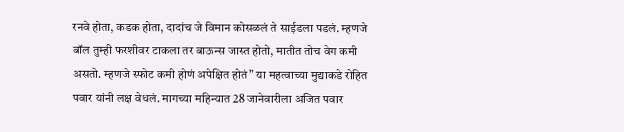रनवे होता, कडक होता, दादांच जे विमान कोसळलं ते साईडला पडलं. म्हणजे बॉल तुम्ही फरशीवर टाकला तर बाऊन्स जास्त होतो, मातीत तोच वेग कमी असतो. म्हणजे स्फोट कमी होणं अपेक्षित होतं” या महत्वाच्या मुद्याकडे रोहित पवार यांनी लक्ष वेधलं. मागच्या महिन्यात 28 जानेवारीला अजित पवार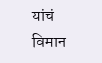यांचं विमान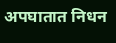अपघातात निधन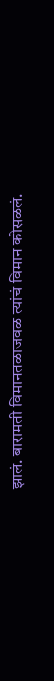झालं. बारामती विमानतळाजवळ त्यांचं विमान कोसळलं.